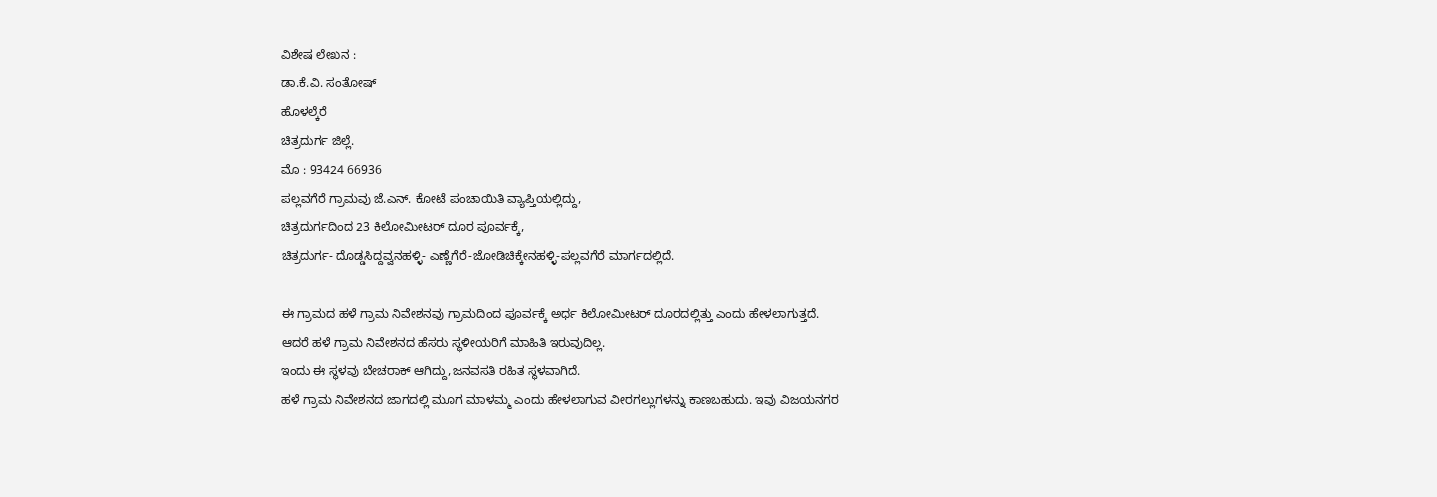ವಿಶೇಷ ಲೇಖನ :
ಡಾ.ಕೆ.ವಿ. ಸಂತೋಷ್
ಹೊಳಲ್ಕೆರೆ
ಚಿತ್ರದುರ್ಗ ಜಿಲ್ಲೆ.
ಮೊ : 93424 66936
ಪಲ್ಲವಗೆರೆ ಗ್ರಾಮವು ಜೆ.ಎನ್. ಕೋಟೆ ಪಂಚಾಯಿತಿ ವ್ಯಾಪ್ತಿಯಲ್ಲಿದ್ದು,
ಚಿತ್ರದುರ್ಗದಿಂದ 23 ಕಿಲೋಮೀಟರ್ ದೂರ ಪೂರ್ವಕ್ಕೆ,
ಚಿತ್ರದುರ್ಗ- ದೊಡ್ಡಸಿದ್ದವ್ವನಹಳ್ಳಿ- ಎಣ್ಣೆಗೆರೆ-ಜೋಡಿಚಿಕ್ಕೇನಹಳ್ಳಿ-ಪಲ್ಲವಗೆರೆ ಮಾರ್ಗದಲ್ಲಿದೆ.

ಈ ಗ್ರಾಮದ ಹಳೆ ಗ್ರಾಮ ನಿವೇಶನವು ಗ್ರಾಮದಿಂದ ಪೂರ್ವಕ್ಕೆ ಅರ್ಧ ಕಿಲೋಮೀಟರ್ ದೂರದಲ್ಲಿತ್ತು ಎಂದು ಹೇಳಲಾಗುತ್ತದೆ.
ಆದರೆ ಹಳೆ ಗ್ರಾಮ ನಿವೇಶನದ ಹೆಸರು ಸ್ಥಳೀಯರಿಗೆ ಮಾಹಿತಿ ಇರುವುದಿಲ್ಲ.
ಇಂದು ಈ ಸ್ಥಳವು ಬೇಚರಾಕ್ ಆಗಿದ್ದು,ಜನವಸತಿ ರಹಿತ ಸ್ಥಳವಾಗಿದೆ.
ಹಳೆ ಗ್ರಾಮ ನಿವೇಶನದ ಜಾಗದಲ್ಲಿ ಮೂಗ ಮಾಳಮ್ಮ ಎಂದು ಹೇಳಲಾಗುವ ವೀರಗಲ್ಲುಗಳನ್ನು ಕಾಣಬಹುದು. ಇವು ವಿಜಯನಗರ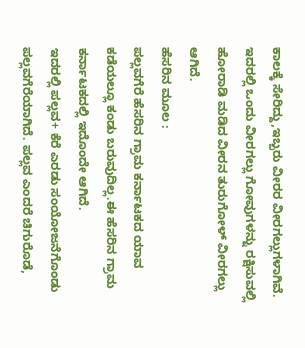ಕಾಲಕ್ಕೆ ಸೇರಿದ್ದು,ಇಬ್ಬರು ವೀರರ ವೀರಗಲ್ಲುಗಳಾಗಿವೆ. ಇದರಲ್ಲಿ ಒಂದು ವೀರಗಲ್ಲು ಗೋವುಗಳನ್ನು ರಕ್ಷಿಸುವಲ್ಲಿ ಹೋರಾಡಿ ಮಡಿದ ವೀರನ ತುರುಗೋಳ್ ವೀರಗಲ್ಲು ಆಗಿದೆ.
ಹೆಸರಿನ ಮೂಲ :
ಪಲ್ಲವಗೆರೆ ಹೆಸರಿನ ಗ್ರಾಮ ಕರ್ನಾಟಕದ ಯಾವ ಕಡೆಯಲ್ಲೂ ಕಂಡು ಬರುವುದಿಲ್ಲ.ಈ ಹೆಸರಿನ ಗ್ರಾಮ ಕರ್ನಾಟಕದಲ್ಲಿ ಇದೊಂದೇ ಆಗಿದೆ.
ಇದರಲ್ಲಿ ಪಲ್ಲವ+ ಕೆರೆ ಎರಡು ಸಂಯೋಜನೆಗೊಂಡು ಪಲ್ಲವಗೆರೆಯಾಗಿದೆ. ಪಲ್ಲವ ಎಂದರೆ ಚಿಗುರೊಡೆ,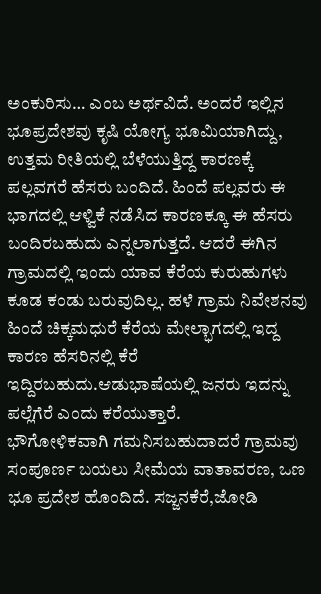ಅಂಕುರಿಸು… ಎಂಬ ಅರ್ಥವಿದೆ. ಅಂದರೆ ಇಲ್ಲಿನ ಭೂಪ್ರದೇಶವು ಕೃಷಿ ಯೋಗ್ಯ ಭೂಮಿಯಾಗಿದ್ದು, ಉತ್ತಮ ರೀತಿಯಲ್ಲಿ ಬೆಳೆಯುತ್ತಿದ್ದ ಕಾರಣಕ್ಕೆ ಪಲ್ಲವಗರೆ ಹೆಸರು ಬಂದಿದೆ. ಹಿಂದೆ ಪಲ್ಲವರು ಈ ಭಾಗದಲ್ಲಿ ಆಳ್ವಿಕೆ ನಡೆಸಿದ ಕಾರಣಕ್ಕೂ ಈ ಹೆಸರು ಬಂದಿರಬಹುದು ಎನ್ನಲಾಗುತ್ತದೆ. ಆದರೆ ಈಗಿನ ಗ್ರಾಮದಲ್ಲಿ ಇಂದು ಯಾವ ಕೆರೆಯ ಕುರುಹುಗಳು ಕೂಡ ಕಂಡು ಬರುವುದಿಲ್ಲ. ಹಳೆ ಗ್ರಾಮ ನಿವೇಶನವು ಹಿಂದೆ ಚಿಕ್ಕಮಧುರೆ ಕೆರೆಯ ಮೇಲ್ಭಾಗದಲ್ಲಿ ಇದ್ದ ಕಾರಣ ಹೆಸರಿನಲ್ಲಿ ಕೆರೆ ಇದ್ದಿರಬಹುದು.ಆಡುಭಾಷೆಯಲ್ಲಿ ಜನರು ಇದನ್ನು ಪಲ್ಲೆಗೆರೆ ಎಂದು ಕರೆಯುತ್ತಾರೆ.
ಭೌಗೋಳಿಕವಾಗಿ ಗಮನಿಸಬಹುದಾದರೆ ಗ್ರಾಮವು ಸಂಪೂರ್ಣ ಬಯಲು ಸೀಮೆಯ ವಾತಾವರಣ, ಒಣ ಭೂ ಪ್ರದೇಶ ಹೊಂದಿದೆ. ಸಜ್ಜನಕೆರೆ,ಜೋಡಿ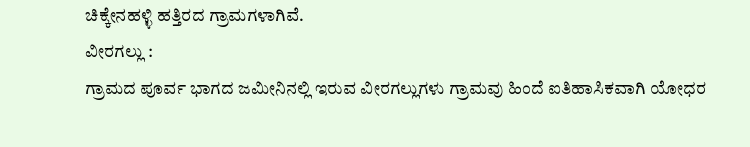ಚಿಕ್ಕೇನಹಳ್ಳಿ ಹತ್ತಿರದ ಗ್ರಾಮಗಳಾಗಿವೆ.
ವೀರಗಲ್ಲು :
ಗ್ರಾಮದ ಪೂರ್ವ ಭಾಗದ ಜಮೀನಿನಲ್ಲಿ ಇರುವ ವೀರಗಲ್ಲುಗಳು ಗ್ರಾಮವು ಹಿಂದೆ ಐತಿಹಾಸಿಕವಾಗಿ ಯೋಧರ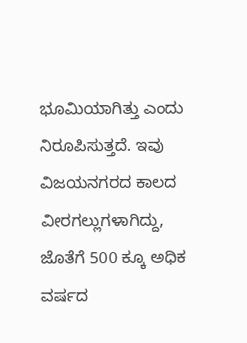ಭೂಮಿಯಾಗಿತ್ತು ಎಂದು ನಿರೂಪಿಸುತ್ತದೆ. ಇವು ವಿಜಯನಗರದ ಕಾಲದ ವೀರಗಲ್ಲುಗಳಾಗಿದ್ದು, ಜೊತೆಗೆ 500 ಕ್ಕೂ ಅಧಿಕ ವರ್ಷದ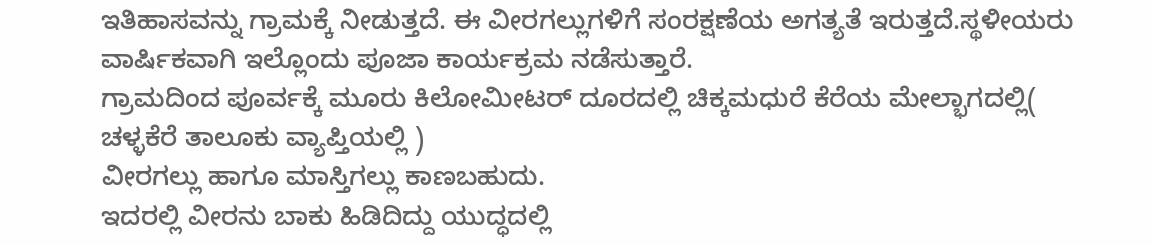ಇತಿಹಾಸವನ್ನು ಗ್ರಾಮಕ್ಕೆ ನೀಡುತ್ತದೆ. ಈ ವೀರಗಲ್ಲುಗಳಿಗೆ ಸಂರಕ್ಷಣೆಯ ಅಗತ್ಯತೆ ಇರುತ್ತದೆ.ಸ್ಥಳೀಯರು ವಾರ್ಷಿಕವಾಗಿ ಇಲ್ಲೊಂದು ಪೂಜಾ ಕಾರ್ಯಕ್ರಮ ನಡೆಸುತ್ತಾರೆ.
ಗ್ರಾಮದಿಂದ ಪೂರ್ವಕ್ಕೆ ಮೂರು ಕಿಲೋಮೀಟರ್ ದೂರದಲ್ಲಿ ಚಿಕ್ಕಮಧುರೆ ಕೆರೆಯ ಮೇಲ್ಭಾಗದಲ್ಲಿ( ಚಳ್ಳಕೆರೆ ತಾಲೂಕು ವ್ಯಾಪ್ತಿಯಲ್ಲಿ )
ವೀರಗಲ್ಲು ಹಾಗೂ ಮಾಸ್ತಿಗಲ್ಲು ಕಾಣಬಹುದು.
ಇದರಲ್ಲಿ ವೀರನು ಬಾಕು ಹಿಡಿದಿದ್ದು ಯುದ್ಧದಲ್ಲಿ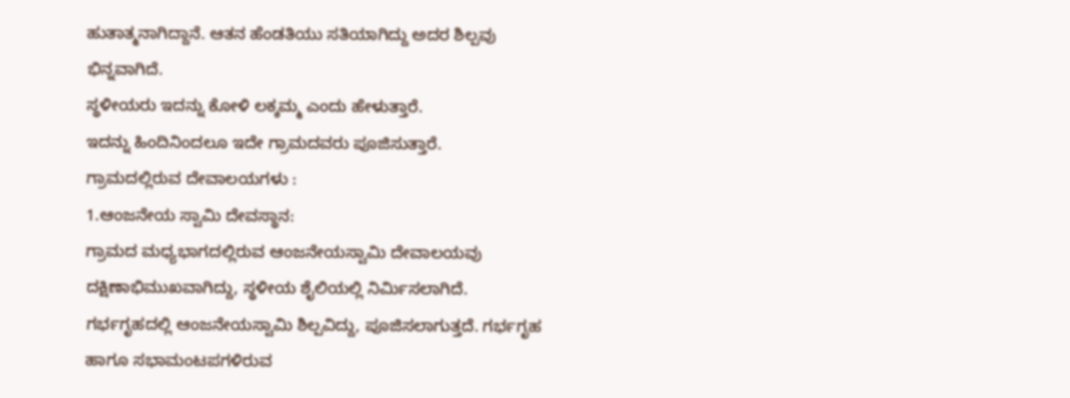ಹುತಾತ್ಮನಾಗಿದ್ದಾನೆ. ಆತನ ಹೆಂಡತಿಯು ಸತಿಯಾಗಿದ್ದು ಅದರ ಶಿಲ್ಪವು ಭಿನ್ನವಾಗಿದೆ.
ಸ್ಥಳೀಯರು ಇದನ್ನು ಕೋಳಿ ಲಕ್ಕಮ್ಮ ಎಂದು ಹೇಳುತ್ತಾರೆ.
ಇದನ್ನು ಹಿಂದಿನಿಂದಲೂ ಇದೇ ಗ್ರಾಮದವರು ಪೂಜಿಸುತ್ತಾರೆ.
ಗ್ರಾಮದಲ್ಲಿರುವ ದೇವಾಲಯಗಳು :
1.ಆಂಜನೇಯ ಸ್ವಾಮಿ ದೇವಸ್ಥಾನ:
ಗ್ರಾಮದ ಮಧ್ಯಭಾಗದಲ್ಲಿರುವ ಆಂಜನೇಯಸ್ವಾಮಿ ದೇವಾಲಯವು ದಕ್ಷಿಣಾಭಿಮುಖವಾಗಿದ್ದು, ಸ್ಥಳೀಯ ಶೈಲಿಯಲ್ಲಿ ನಿರ್ಮಿಸಲಾಗಿದೆ.
ಗರ್ಭಗೃಹದಲ್ಲಿ ಆಂಜನೇಯಸ್ವಾಮಿ ಶಿಲ್ಪವಿದ್ದು, ಪೂಜಿಸಲಾಗುತ್ತದೆ. ಗರ್ಭಗೃಹ ಹಾಗೂ ಸಭಾಮಂಟಪಗಳಿರುವ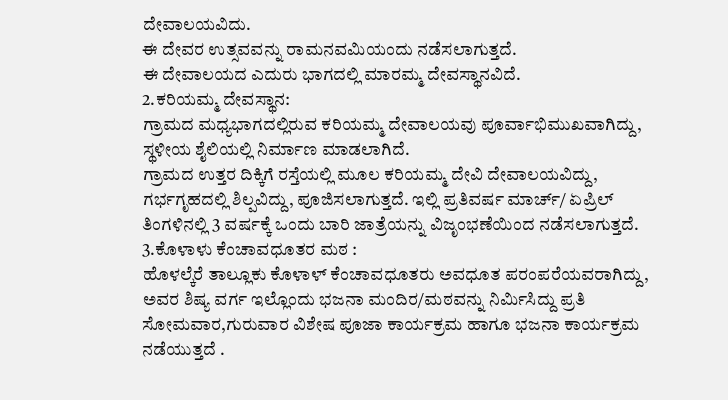ದೇವಾಲಯವಿದು.
ಈ ದೇವರ ಉತ್ಸವವನ್ನು ರಾಮನವಮಿಯಂದು ನಡೆಸಲಾಗುತ್ತದೆ.
ಈ ದೇವಾಲಯದ ಎದುರು ಭಾಗದಲ್ಲಿ ಮಾರಮ್ಮ ದೇವಸ್ಥಾನವಿದೆ.
2.ಕರಿಯಮ್ಮ ದೇವಸ್ಥಾನ:
ಗ್ರಾಮದ ಮಧ್ಯಭಾಗದಲ್ಲಿರುವ ಕರಿಯಮ್ಮ ದೇವಾಲಯವು ಪೂರ್ವಾಭಿಮುಖವಾಗಿದ್ದು, ಸ್ಥಳೀಯ ಶೈಲಿಯಲ್ಲಿ ನಿರ್ಮಾಣ ಮಾಡಲಾಗಿದೆ.
ಗ್ರಾಮದ ಉತ್ತರ ದಿಕ್ಕಿಗೆ ರಸ್ತೆಯಲ್ಲಿ ಮೂಲ ಕರಿಯಮ್ಮ ದೇವಿ ದೇವಾಲಯವಿದ್ದು,
ಗರ್ಭಗೃಹದಲ್ಲಿ ಶಿಲ್ಪವಿದ್ದು, ಪೂಜಿಸಲಾಗುತ್ತದೆ. ಇಲ್ಲಿ ಪ್ರತಿವರ್ಷ ಮಾರ್ಚ್/ ಏಪ್ರಿಲ್ ತಿಂಗಳಿನಲ್ಲಿ 3 ವರ್ಷಕ್ಕೆ ಒಂದು ಬಾರಿ ಜಾತ್ರೆಯನ್ನು ವಿಜೃಂಭಣೆಯಿಂದ ನಡೆಸಲಾಗುತ್ತದೆ.
3.ಕೊಳಾಳು ಕೆಂಚಾವಧೂತರ ಮಠ :
ಹೊಳಲ್ಕೆರೆ ತಾಲ್ಲೂಕು ಕೊಳಾಳ್ ಕೆಂಚಾವಧೂತರು ಅವಧೂತ ಪರಂಪರೆಯವರಾಗಿದ್ದು, ಅವರ ಶಿಷ್ಯ ವರ್ಗ ಇಲ್ಲೊಂದು ಭಜನಾ ಮಂದಿರ/ಮಠವನ್ನು ನಿರ್ಮಿಸಿದ್ದು ಪ್ರತಿ ಸೋಮವಾರ,ಗುರುವಾರ ವಿಶೇಷ ಪೂಜಾ ಕಾರ್ಯಕ್ರಮ ಹಾಗೂ ಭಜನಾ ಕಾರ್ಯಕ್ರಮ ನಡೆಯುತ್ತದೆ .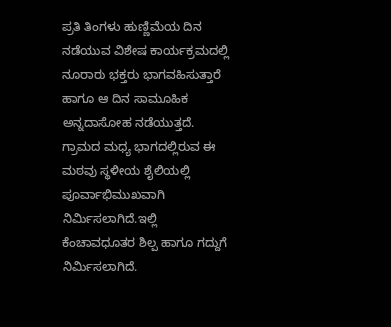ಪ್ರತಿ ತಿಂಗಳು ಹುಣ್ಣಿಮೆಯ ದಿನ ನಡೆಯುವ ವಿಶೇಷ ಕಾರ್ಯಕ್ರಮದಲ್ಲಿ ನೂರಾರು ಭಕ್ತರು ಭಾಗವಹಿಸುತ್ತಾರೆ ಹಾಗೂ ಆ ದಿನ ಸಾಮೂಹಿಕ ಅನ್ನದಾಸೋಹ ನಡೆಯುತ್ತದೆ. ಗ್ರಾಮದ ಮಧ್ಯ ಭಾಗದಲ್ಲಿರುವ ಈ ಮಠವು ಸ್ಥಳೀಯ ಶೈಲಿಯಲ್ಲಿ ಪೂರ್ವಾಭಿಮುಖವಾಗಿ ನಿರ್ಮಿಸಲಾಗಿದೆ.ಇಲ್ಲಿ ಕೆಂಚಾವಧೂತರ ಶಿಲ್ಪ ಹಾಗೂ ಗದ್ದುಗೆ ನಿರ್ಮಿಸಲಾಗಿದೆ.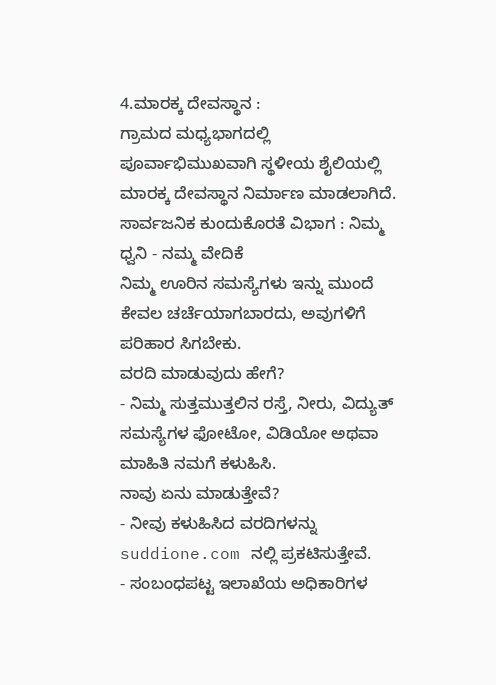4.ಮಾರಕ್ಕ ದೇವಸ್ಥಾನ :
ಗ್ರಾಮದ ಮಧ್ಯಭಾಗದಲ್ಲಿ ಪೂರ್ವಾಭಿಮುಖವಾಗಿ ಸ್ಥಳೀಯ ಶೈಲಿಯಲ್ಲಿ ಮಾರಕ್ಕ ದೇವಸ್ಥಾನ ನಿರ್ಮಾಣ ಮಾಡಲಾಗಿದೆ.
ಸಾರ್ವಜನಿಕ ಕುಂದುಕೊರತೆ ವಿಭಾಗ : ನಿಮ್ಮ ಧ್ವನಿ - ನಮ್ಮ ವೇದಿಕೆ
ನಿಮ್ಮ ಊರಿನ ಸಮಸ್ಯೆಗಳು ಇನ್ನು ಮುಂದೆ ಕೇವಲ ಚರ್ಚೆಯಾಗಬಾರದು, ಅವುಗಳಿಗೆ ಪರಿಹಾರ ಸಿಗಬೇಕು.
ವರದಿ ಮಾಡುವುದು ಹೇಗೆ?
- ನಿಮ್ಮ ಸುತ್ತಮುತ್ತಲಿನ ರಸ್ತೆ, ನೀರು, ವಿದ್ಯುತ್ ಸಮಸ್ಯೆಗಳ ಫೋಟೋ, ವಿಡಿಯೋ ಅಥವಾ ಮಾಹಿತಿ ನಮಗೆ ಕಳುಹಿಸಿ.
ನಾವು ಏನು ಮಾಡುತ್ತೇವೆ?
- ನೀವು ಕಳುಹಿಸಿದ ವರದಿಗಳನ್ನು suddione.com ನಲ್ಲಿ ಪ್ರಕಟಿಸುತ್ತೇವೆ.
- ಸಂಬಂಧಪಟ್ಟ ಇಲಾಖೆಯ ಅಧಿಕಾರಿಗಳ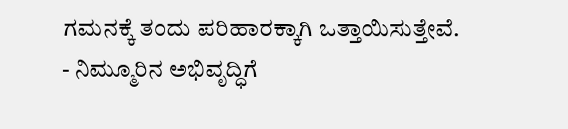ಗಮನಕ್ಕೆ ತಂದು ಪರಿಹಾರಕ್ಕಾಗಿ ಒತ್ತಾಯಿಸುತ್ತೇವೆ.
- ನಿಮ್ಮೂರಿನ ಅಭಿವೃದ್ಧಿಗೆ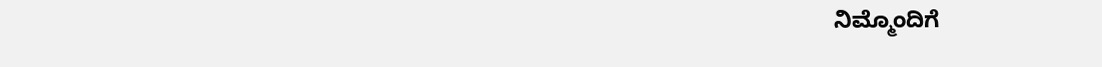ನಿಮ್ಮೊಂದಿಗೆ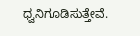ಧ್ವನಿಗೂಡಿಸುತ್ತೇವೆ.